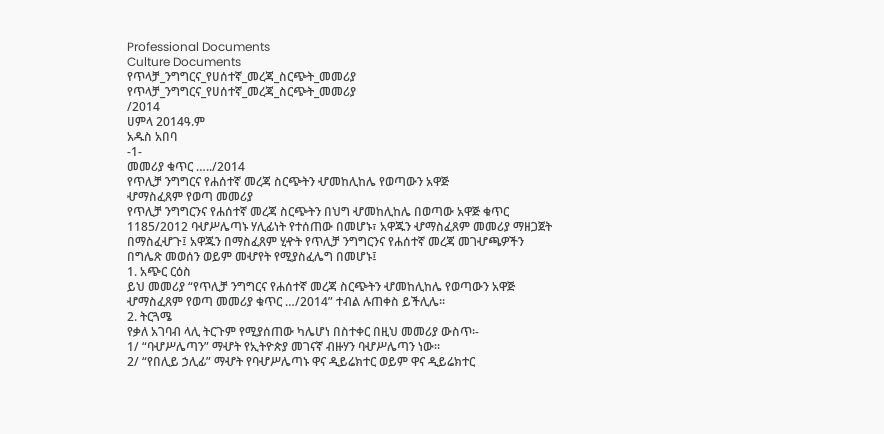Professional Documents
Culture Documents
የጥላቻ_ንግግርና_የሀሰተኛ_መረጃ_ስርጭት_መመሪያ
የጥላቻ_ንግግርና_የሀሰተኛ_መረጃ_ስርጭት_መመሪያ
/2014
ሀምላ 2014ዓ.ም
አዱስ አበባ
-1-
መመሪያ ቁጥር …../2014
የጥሊቻ ንግግርና የሐሰተኛ መረጃ ስርጭትን ሇመከሊከሌ የወጣውን አዋጅ
ሇማስፈጸም የወጣ መመሪያ
የጥሊቻ ንግግርንና የሐሰተኛ መረጃ ስርጭትን በህግ ሇመከሊከሌ በወጣው አዋጅ ቁጥር
1185/2012 ባሇሥሌጣኑ ሃሊፊነት የተሰጠው በመሆኑ፣ አዋጁን ሇማስፈጸም መመሪያ ማዘጋጀት
በማስፈሇጉ፤ አዋጁን በማስፈጸም ሂዯት የጥሊቻ ንግግርንና የሐሰተኛ መረጃ መገሇጫዎችን
በግሌጽ መወሰን ወይም መሇየት የሚያስፈሌግ በመሆኑ፤
1. አጭር ርዕስ
ይህ መመሪያ “የጥሊቻ ንግግርና የሐሰተኛ መረጃ ስርጭትን ሇመከሊከሌ የወጣውን አዋጅ
ሇማስፈጸም የወጣ መመሪያ ቁጥር …/2014” ተብል ሉጠቀስ ይችሊሌ፡፡
2. ትርጓሜ
የቃለ አገባብ ላሊ ትርጉም የሚያሰጠው ካሌሆነ በስተቀር በዚህ መመሪያ ውስጥ፡-
1/ “ባሇሥሌጣን” ማሇት የኢትዮጵያ መገናኛ ብዙሃን ባሇሥሌጣን ነው፡፡
2/ “የበሊይ ኃሊፊ” ማሇት የባሇሥሌጣኑ ዋና ዲይሬክተር ወይም ዋና ዲይሬክተር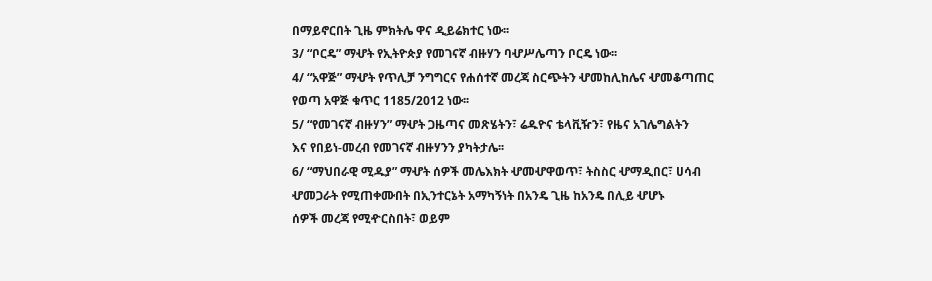በማይኖርበት ጊዜ ምክትሌ ዋና ዲይሬክተር ነው፡፡
3/ “ቦርዴ” ማሇት የኢትዮጵያ የመገናኛ ብዙሃን ባሇሥሌጣን ቦርዴ ነው፡፡
4/ “አዋጅ” ማሇት የጥሊቻ ንግግርና የሐሰተኛ መረጃ ስርጭትን ሇመከሊከሌና ሇመቆጣጠር
የወጣ አዋጅ ቁጥር 1185/2012 ነው፡፡
5/ “የመገናኛ ብዙሃን” ማሇት ጋዜጣና መጽሄትን፣ ሬዱዮና ቴላቪዥን፣ የዜና አገሌግልትን
እና የበይነ-መረብ የመገናኛ ብዙሃንን ያካትታሌ፡፡
6/ “ማህበራዊ ሚዱያ” ማሇት ሰዎች መሌእክት ሇመሇዋወጥ፣ ትስስር ሇማዲበር፣ ሀሳብ
ሇመጋራት የሚጠቀሙበት በኢንተርኔት አማካኝነት በአንዴ ጊዜ ከአንዴ በሊይ ሇሆኑ
ሰዎች መረጃ የሚዯርስበት፣ ወይም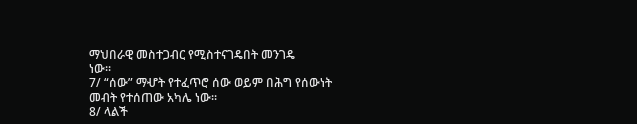ማህበራዊ መስተጋብር የሚስተናገዴበት መንገዴ
ነው፡፡
7/ “ሰው” ማሇት የተፈጥሮ ሰው ወይም በሕግ የሰውነት መብት የተሰጠው አካሌ ነው፡፡
8/ ላልች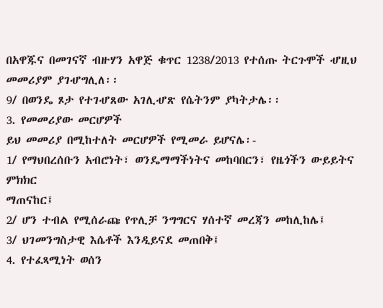በአዋጁና በመገናኛ ብዙሃን አዋጅ ቁጥር 1238/2013 የተሰጡ ትርጉሞች ሇዚህ
መመሪያም ያገሇግሊለ፡፡
9/ በወንዴ ጾታ የተገሇጸው አገሊሇጽ የሴትንም ያካትታሌ፡፡
3. የመመሪያው መርሆዎች
ይህ መመሪያ በሚከተለት መርሆዎች የሚመራ ይሆናሌ፡-
1/ የማህበረሰቡን አብሮነት፣ ወንዴማማችነትና መከባበርን፣ የዜጎችን ውይይትና ምክክር
ማጠናከር፤
2/ ሆን ተብል የሚሰራጩ የጥሊቻ ንግግርና ሃሰተኛ መረጃን መከሊከሌ፤
3/ ህገመንግስታዊ እሴቶች እንዲይናደ መጠበቅ፤
4. የተፈጻሚነት ወሰን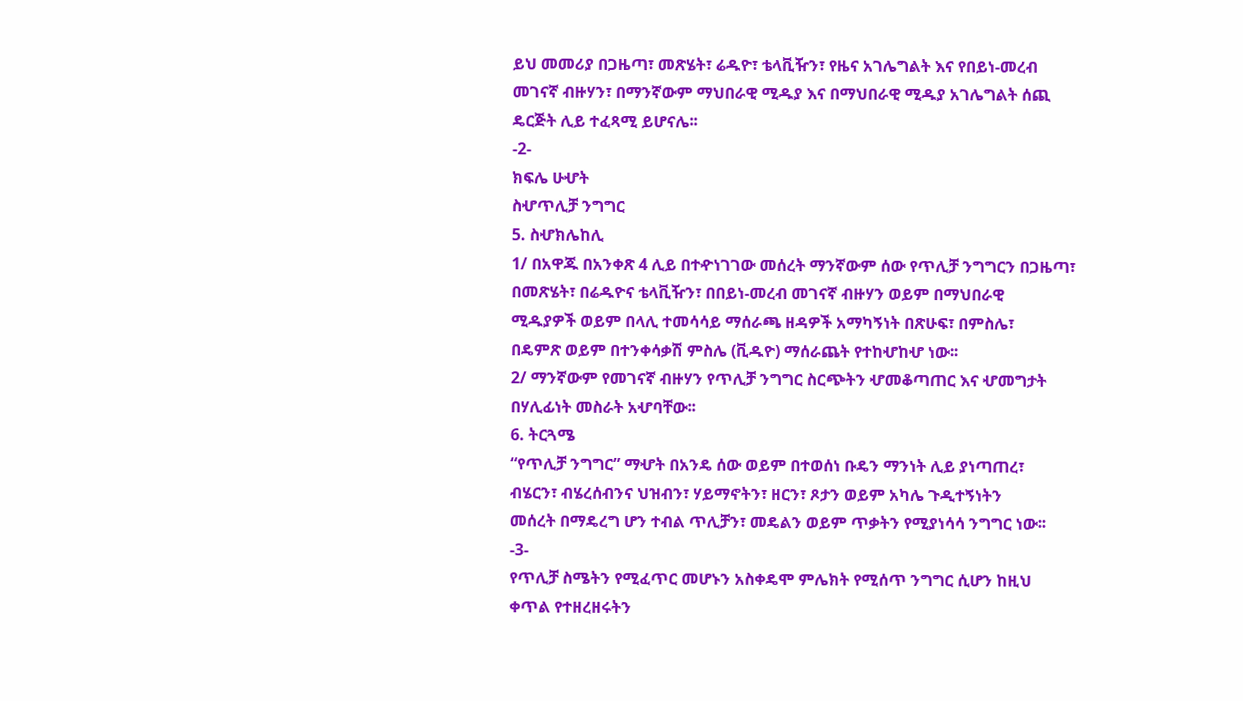ይህ መመሪያ በጋዜጣ፣ መጽሄት፣ ሬዱዮ፣ ቴላቪዥን፣ የዜና አገሌግልት እና የበይነ-መረብ
መገናኛ ብዙሃን፣ በማንኛውም ማህበራዊ ሚዱያ እና በማህበራዊ ሚዱያ አገሌግልት ሰጪ
ዴርጅት ሊይ ተፈጻሚ ይሆናሌ፡፡
-2-
ክፍሌ ሁሇት
ስሇጥሊቻ ንግግር
5. ስሇክሌከሊ
1/ በአዋጁ በአንቀጽ 4 ሊይ በተዯነገገው መሰረት ማንኛውም ሰው የጥሊቻ ንግግርን በጋዜጣ፣
በመጽሄት፣ በሬዱዮና ቴላቪዥን፣ በበይነ-መረብ መገናኛ ብዙሃን ወይም በማህበራዊ
ሚዱያዎች ወይም በላሊ ተመሳሳይ ማሰራጫ ዘዳዎች አማካኝነት በጽሁፍ፣ በምስሌ፣
በዴምጽ ወይም በተንቀሳቃሽ ምስሌ (ቪዱዮ) ማሰራጨት የተከሇከሇ ነው፡፡
2/ ማንኛውም የመገናኛ ብዙሃን የጥሊቻ ንግግር ስርጭትን ሇመቆጣጠር እና ሇመግታት
በሃሊፊነት መስራት አሇባቸው፡፡
6. ትርጓሜ
“የጥሊቻ ንግግር” ማሇት በአንዴ ሰው ወይም በተወሰነ ቡዴን ማንነት ሊይ ያነጣጠረ፣
ብሄርን፣ ብሄረሰብንና ህዝብን፣ ሃይማኖትን፣ ዘርን፣ ጾታን ወይም አካሌ ጉዲተኝነትን
መሰረት በማዴረግ ሆን ተብል ጥሊቻን፣ መዴልን ወይም ጥቃትን የሚያነሳሳ ንግግር ነው፡፡
-3-
የጥሊቻ ስሜትን የሚፈጥር መሆኑን አስቀዴሞ ምሌክት የሚሰጥ ንግግር ሲሆን ከዚህ
ቀጥል የተዘረዘሩትን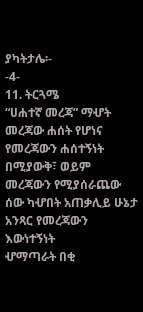ያካትታሌ፡-
-4-
11. ትርጓሜ
“ሀሐተኛ መረጃ” ማሇት መረጃው ሐሰት የሆነና የመረጃውን ሐሰተኝነት በሚያውቅ፣ ወይም
መረጃውን የሚያሰራጨው ሰው ካሇበት አጠቃሊይ ሁኔታ አንጻር የመረጃውን እውነተኝነት
ሇማጣራት በቂ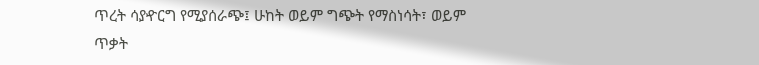ጥረት ሳያዯርግ የሚያሰራጭ፤ ሁከት ወይም ግጭት የማስነሳት፣ ወይም
ጥቃት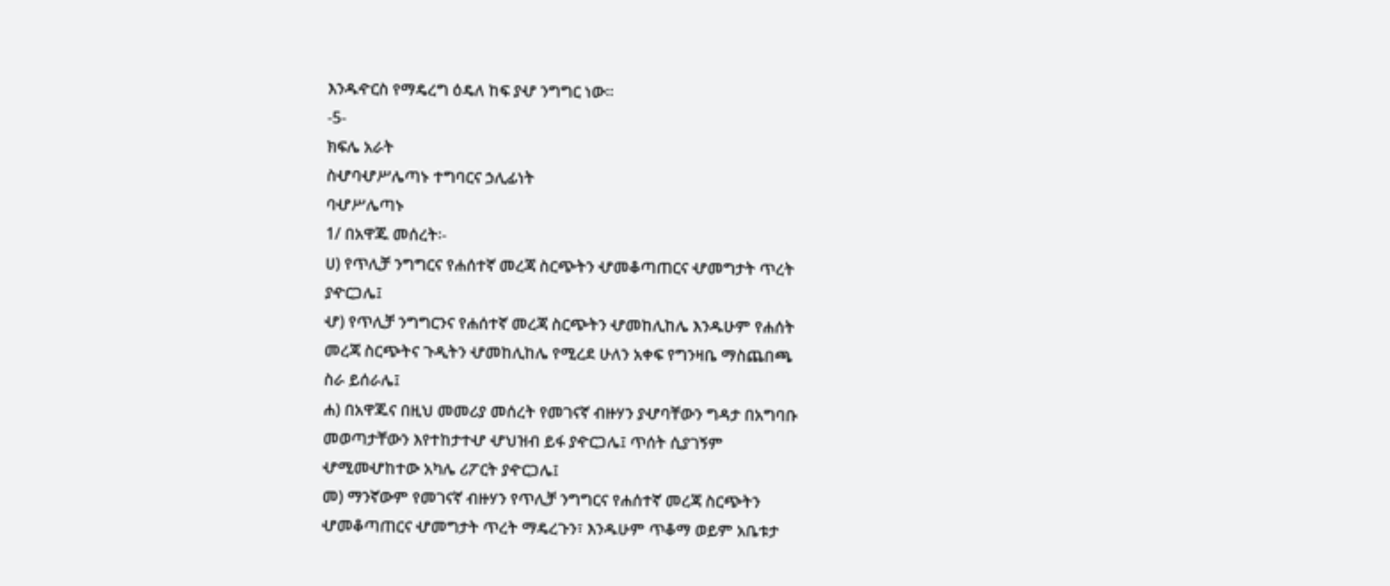እንዱዯርስ የማዴረግ ዕዴለ ከፍ ያሇ ንግግር ነው፡፡
-5-
ክፍሌ አራት
ስሇባሇሥሌጣኑ ተግባርና ኃሊፊነት
ባሇሥሌጣኑ
1/ በአዋጁ መሰረት፡-
ሀ) የጥሊቻ ንግግርና የሐሰተኛ መረጃ ስርጭትን ሇመቆጣጠርና ሇመግታት ጥረት
ያዯርጋሌ፤
ሇ) የጥሊቻ ንግግርንና የሐሰተኛ መረጃ ስርጭትን ሇመከሊከሌ እንዱሁም የሐሰት
መረጃ ስርጭትና ጉዲትን ሇመከሊከሌ የሚረደ ሁለን አቀፍ የግንዛቤ ማስጨበጫ
ስራ ይሰራሌ፤
ሐ) በአዋጁና በዚህ መመሪያ መሰረት የመገናኛ ብዙሃን ያሇባቸውን ግዳታ በአግባቡ
መወጣታቸውን እየተከታተሇ ሇህዝብ ይፋ ያዯርጋሌ፤ ጥሰት ሲያገኝም
ሇሚመሇከተው አካሌ ሪፖርት ያዯርጋሌ፤
መ) ማንኛውም የመገናኛ ብዙሃን የጥሊቻ ንግግርና የሐሰተኛ መረጃ ስርጭትን
ሇመቆጣጠርና ሇመግታት ጥረት ማዴረጉን፣ እንዱሁም ጥቆማ ወይም አቤቱታ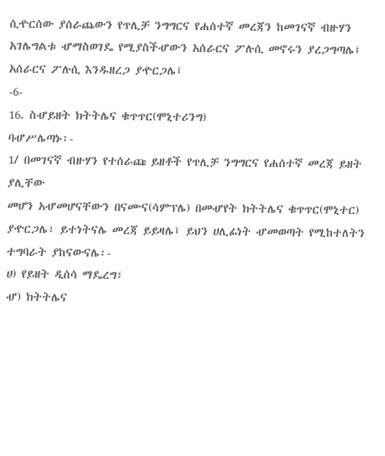ሲዯርሰው ያሰራጨውን የጥሊቻ ንግግርና የሐሰተኛ መረጃን ከመገናኛ ብዙሃን
አገሌግልቱ ሇማስወገዴ የሚያስችሇውን አሰራርና ፖሉሲ መኖሩን ያረጋግጣሌ፤
አሰራርና ፖሉሲ እንዱዘረጋ ያዯርጋሌ፤
-6-
16. ስሇይዘት ክትትሌና ቁጥጥር(ሞኒተሪንግ)
ባሇሥሌጣኑ፡-
1/ በመገናኛ ብዙሃን የተሰራጩ ይዘቶች የጥሊቻ ንግግርና የሐሰተኛ መረጃ ይዘት ያሊቸው
መሆን አሇመሆናቸውን በናሙና(ሳምፕሌ) በመሇየት ክትትሌና ቁጥጥር(ሞኒተር)
ያዯርጋሌ፣ ይተነትናሌ መረጃ ይይዛሌ፤ ይህን ሀሊፊነት ሇመወጣት የሚከተለትን
ተግባራት ያከናውናሌ፡-
ሀ) የይዘት ዲሰሳ ማዴረግ፣
ሇ) ክትትሌና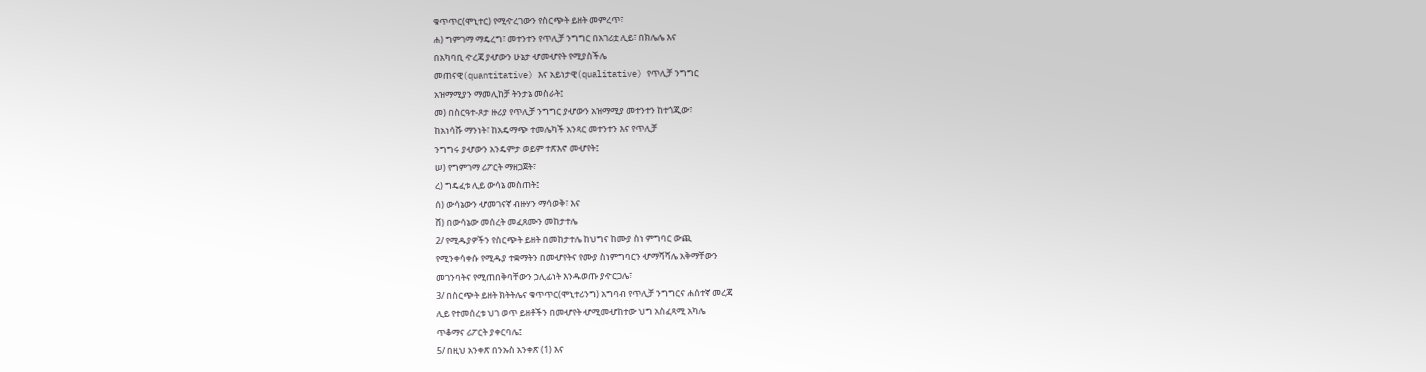ቁጥጥር(ሞኒተር) የሚዯረገውን የስርጭት ይዘት መምረጥ፣
ሐ) ግምገማ ማዴረግ፣ መተንተን የጥሊቻ ንግግር በአገሪቷ ሊይ፣ በክሌሌ እና
በአካባቢ ዯረጃ ያሇውን ሁኔታ ሇመሇየት የሚያስችሌ
መጠናዊ(quantitative) እና አይነታዊ(qualitative) የጥሊቻ ንግግር
አዝማሚያን ማመሊከቻ ትንታኔ መስራት፤
መ) በስርዓተ-ጾታ ዙሪያ የጥሊቻ ንግግር ያሇውን አዝማሚያ መተንተን ከተጎጂው፣
ከአነሳሹ ማንነት፣ ከአዴማጭ ተመሌካች አንጻር መተንተን እና የጥሊቻ
ንግግሩ ያሇውን አንዴምታ ወይም ተጽእኖ መሇየት፤
ሠ) የግምገማ ሪፖርት ማዘጋጀት፣
ረ) ግዴፈቱ ሊይ ውሳኔ መስጠት፤
ሰ) ውሳኔውን ሇመገናኛ ብዙሃን ማሳወቅ፣ እና
ሸ) በውሳኔው መሰረት መፈጸሙን መከታተሌ
2/ የሚዱያዎችን የስርጭት ይዘት በመከታተሌ ከህግና ከሙያ ስነ ምግባር ውጪ
የሚንቀሳቀሱ የሚዱያ ተቋማትን በመሇየትና የሙያ ስነምግባርን ሇማሻሻሌ አቅማቸውን
መገንባትና የሚጠበቅባቸውን ኃሊፊነት እንዱወጡ ያዯርጋሌ፣
3/ በስርጭት ይዘት ክትትሌና ቁጥጥር(ሞኒተሪንግ) አግባብ የጥሊቻ ንግግርና ሐሰተኛ መረጃ
ሊይ የተመሰረቱ ህገ ወጥ ይዘቶችን በመሇየት ሇሚመሇከተው ህግ አስፈጻሚ አካሌ
ጥቆማና ሪፖርት ያቀርባሌ፤
5/ በዚህ አንቀጽ በንኡስ አንቀጽ (1) እና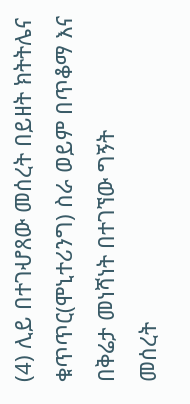(4) ሊይ በተገሇጸው መሰረት በይዘት ክትትሌና
ቁጥጥር(ሞኒተሪንግ) ስራ ወይም በጥቆማ እና በቅሬታ መነሻነት በተገኘው ግኝት
መሰረት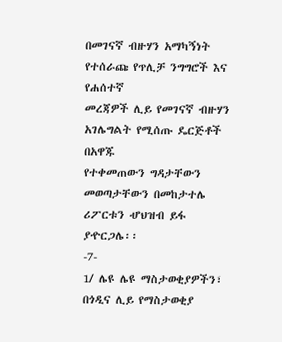በመገናኛ ብዙሃን አማካኝነት የተሰራጩ የጥሊቻ ንግግሮች እና የሐሰተኛ
መረጃዎች ሊይ የመገናኛ ብዙሃን አገሌግልት የሚሰጡ ዴርጅቶች በአዋጁ
የተቀመጠውን ግዳታቸውን መወጣታቸውን በመከታተሌ ሪፖርቱን ሇህዝብ ይፋ
ያዯርጋሌ፡፡
-7-
1/ ሌዩ ሌዩ ማስታወቂያዎችን፣ በጎዲና ሊይ የማስታወቂያ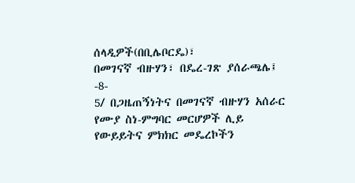ሰላዲዎች(በቢሌቦርዴ)፣
በመገናኛ ብዙሃን፣ በዴረ-ገጽ ያሰራጫሌ፤
-8-
5/ በጋዜጠኝነትና በመገናኛ ብዙሃን አሰራር የሙያ ስነ-ምግባር መርሆዎች ሊይ
የውይይትና ምክክር መዴረኮችን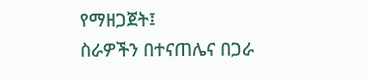የማዘጋጀት፤
ስራዎችን በተናጠሌና በጋራ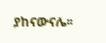ያከናውናሌ፡፡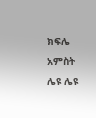ክፍሌ አምስት
ሌዩ ሌዩ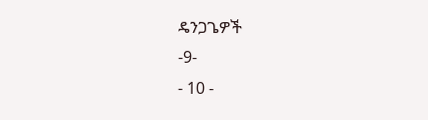ዴንጋጌዎች
-9-
- 10 -